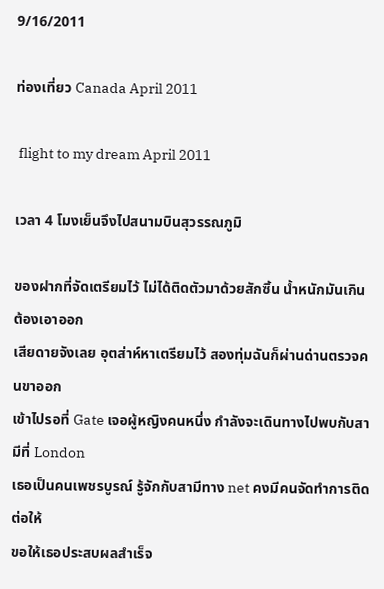9/16/2011

ท่องเที่ยว Canada April 2011

 flight to my dream April 2011

เวลา 4 โมงเย็นจึงไปสนามบินสุวรรณภูมิ

ของฝากที่จัดเตรียมไว้ ไม่ได้ติดตัวมาด้วยสักซิ้น น้ำหนักมันเกิน ต้องเอาออก
เสียดายจังเลย อุตส่าห์หาเตรียมไว้ สองทุ่มฉันก็ผ่านด่านตรวจคนขาออก
เข้าไปรอที่ Gate เจอผู้หญิงคนหนึ่ง กำลังจะเดินทางไปพบกับสามีที่ London
เธอเป็นคนเพชรบูรณ์ รู้จักกับสามีทาง net คงมีคนจัดทำการติดต่อให้
ขอให้เธอประสบผลสำเร็จ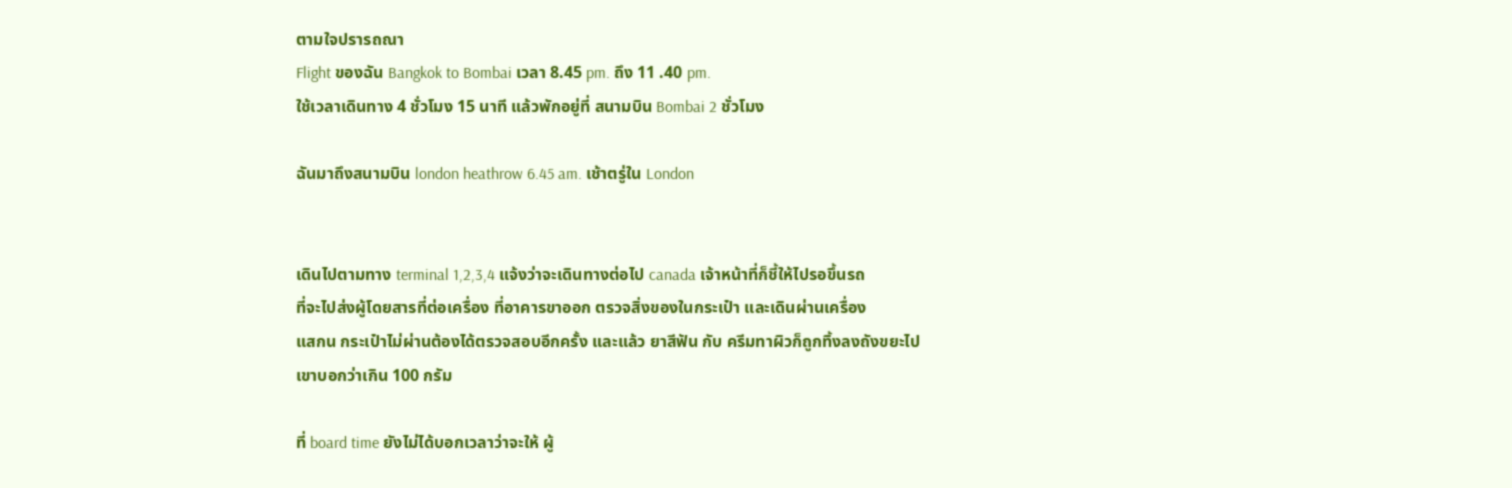ตามใจปรารถณา
Flight ของฉัน Bangkok to Bombai เวลา 8.45 pm. ถึง 11 .40 pm.
ใช้เวลาเดินทาง 4 ชั่วโมง 15 นาที แล้วพักอยู่ที่ สนามบิน Bombai 2 ชั่วโมง

ฉันมาถึงสนามบิน london heathrow 6.45 am. เช้าตรู่ใน London


เดินไปตามทาง terminal 1,2,3,4 แจ้งว่าจะเดินทางต่อไป canada เจ้าหน้าที่ก็ชี้ให้ไปรอขึ้นรถ
ที่จะไปส่งผู้โดยสารที่ต่อเครื่อง ที่อาคารขาออก ตรวจสิ่งของในกระเป๋า และเดินผ่านเครื่อง
แสกน กระเป๋าไม่ผ่านต้องได้ตรวจสอบอีกครั้ง และแล้ว ยาสีฟัน กับ ครีมทาผิวก็ถูกทิ้งลงถังขยะไป
เขาบอกว่าเกิน 100 กรัม

ที่ board time ยังไม่ได้บอกเวลาว่าจะให้ ผู้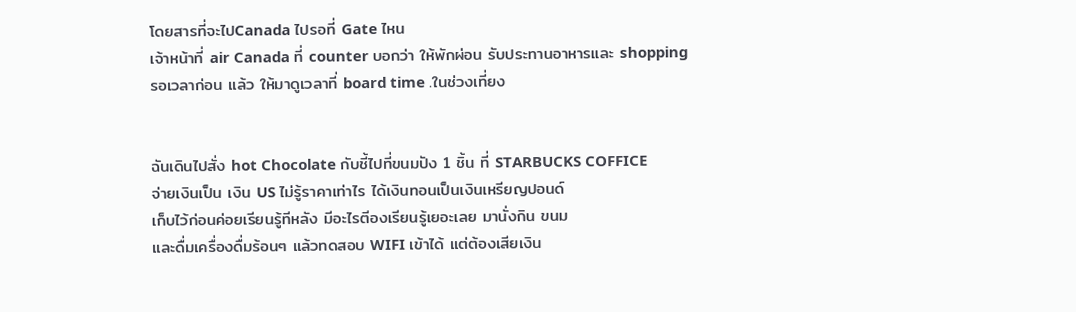โดยสารที่จะไปCanada ไปรอที่ Gate ไหน
เจ้าหน้าที่ air Canada ที่ counter บอกว่า ให้พักผ่อน รับประทานอาหารและ shopping
รอเวลาก่อน แล้ว ให้มาดูเวลาที่ board time .ในช่วงเที่ยง


ฉันเดินไปสั่ง hot Chocolate กับชี้ไปที่ขนมปัง 1 ชิ้น ที่ STARBUCKS COFFICE
จ่ายเงินเป็น เงิน US ไม่รู้ราคาเท่าไร ได้เงินทอนเป็นเงินเหรียญปอนด์
เก็บไว้ก่อนค่อยเรียนรู้ทีหลัง มีอะไรตีองเรียนรู้เยอะเลย มานั่งกิน ขนม
และดื่มเครื่องดื่มร้อนๆ แล้วทดสอบ WIFI เข้าได้ แต่ต้องเสียเงิน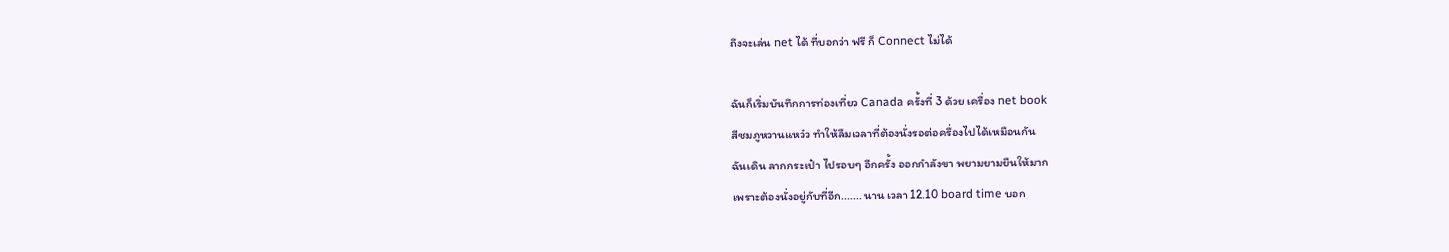ถึงจะเล่น net ได้ ที่บอกว่า ฟรี ก็ Connect ไม่ได้

ฉันก็เริ่มบันทึกการท่องเที่ยว Canada ครั้งที่ 3 ด้วย เครื่อง net book
สีชมภูหวานแหว๋ว ทำให้ลืมเวลาที่ต้องนั่งรอต่อครื่องไปได้เหมือนกัน
ฉันเดิน ลากกระเป๋า ไปรอบๆ อีกครั้ง ออกกำลังขา พยามยามยืนให้มาก
เพราะต้องนั่งอยู่กับที่อีก....... นาน เวลา 12.10 board time บอก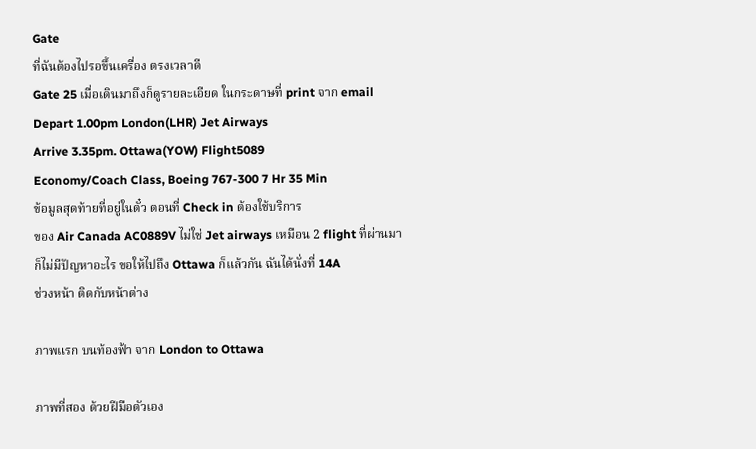Gate
ที่ฉันต้องไปรอขึ้นเครื่อง ตรงเวลาดี
Gate 25 เมื่อเดินมาถึงก็ดูรายละเอียด ในกระดาษที่ print จาก email
Depart 1.00pm London(LHR) Jet Airways
Arrive 3.35pm. Ottawa(YOW) Flight5089
Economy/Coach Class, Boeing 767-300 7 Hr 35 Min
ข้อมูลสุดท้ายที่อยู่ในตั๋ว ตอนที่ Check in ต้องใช้บริการ
ของ Air Canada AC0889V ไม่ใช่ Jet airways เหมือน 2 flight ที่ผ่านมา
ก็ไม่มีปัญหาอะไร ขอให้ไปถึง Ottawa ก็แล้วกัน ฉันได้นั่งที่ 14A
ช่วงหน้า ติดกับหน้าต่าง

ภาพแรก บนท้องฟ้า จาก London to Ottawa

ภาพที่สอง ด้วยฝีมือตัวเอง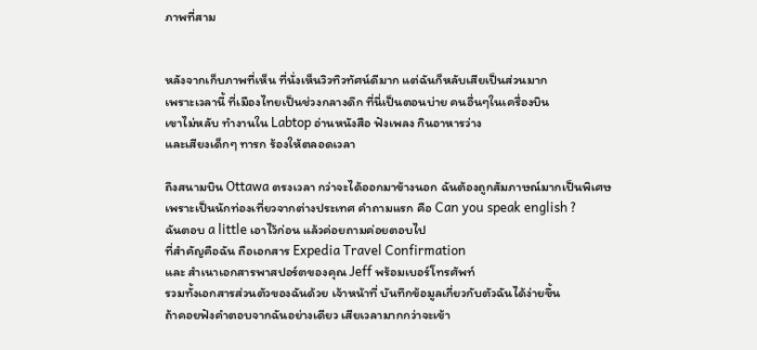ภาพที่สาม


หลังจากเก็บภาพที่เห็น ที่นั่งเห็นวิวทิวทัศน์ดีมาก แต่ฉันก็หลับเสียเป็นส่วนมาก
เพราะเวลานี้ ที่เมืองไทยเป็นช่วงกลางดึก ที่นี่เป็นตอนบ่าย คนอื่นๆในเครื่องบิน
เขาไม่หลับ ทำงานใน Labtop อ่านหนังสือ ฟังเพลง กินอาหารว่าง
และเสียงเด็กๆ ทารก ร้องให้ตลอดเวลา

ถึงสนามบิน Ottawa ตรงเวลา กว่าจะได้ออกมาข้างนอก ฉันต้องถูกสัมภาษณ์มากเป็นพิเศษ
เพราะเป็นนักท่องเที่ยวจากต่างประเทศ คำถามแรก คือ Can you speak english ?
ฉันตอบ a little เอาไว้ก่อน แล้วค่อยถามค่อยตอบไป
ที่สำคัญคือฉัน ถือเอกสาร Expedia Travel Confirmation
และ สำเนาเอกสารพาสปอร์ตของคุณ Jeff พร้อมเบอร์โทรศัพท์
รวมทั้งเอกสารส่วนตัวของฉันด้วย เจ้าหน้าที่ บันทึกข้อมูลเกี่ยวกับตัวฉันได้ง่ายขึ้น
ถ้าคอยฟังคำตอบจากฉันอย่างเดียว เสียเวลามากกว่าจะเข้า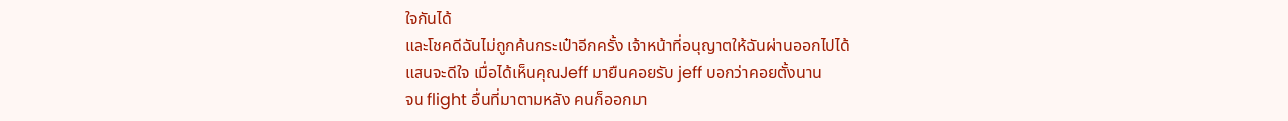ใจกันได้
และโชคดีฉันไม่ถูกค้นกระเป๋าอีกครั้ง เจ้าหน้าที่อนุญาตให้ฉันผ่านออกไปได้
แสนจะดีใจ เมื่อได้เห็นคุณJeff มายืนคอยรับ jeff บอกว่าคอยตั้งนาน
จน flight อื่นที่มาตามหลัง คนก็ออกมา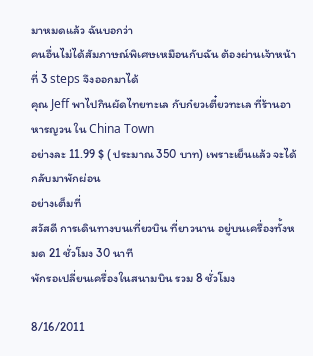มาหมดแล้ว ฉันบอกว่า
คนอื่นไม่ได้สัมภาษณ์พิเศษเหมือนกับฉัน ต้องผ่านเจ้าหน้าที่ 3 steps จึงออกมาได้
คุณ Jeff พาไปกินผัดไทยทะเล กับก๋ยวเตี๋ยวทะเล ที่ร้านอาหารญวน ใน China Town
อย่างละ 11.99 $ ( ประมาณ 350 บาท) เพราะเย็นแล้ว จะได้กลับมาพักผ่อน
อย่างเต็มที่
สวัสดี การเดินทางบนเที่ยวบิน ที่ยาวนาน อยู่บนเครื่องทั้งหมด 21 ชั่วโมง 30 นาที
พักรอเปลี่ยนเครื่องในสนามบิน รวม 8 ชั่วโมง

8/16/2011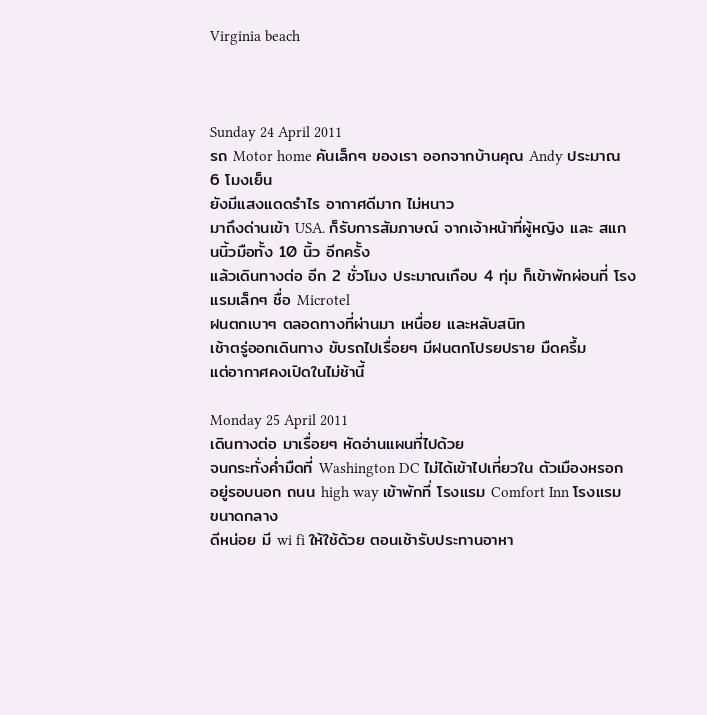Virginia beach



Sunday 24 April 2011
รถ Motor home คันเล็กๆ ของเรา ออกจากบ้านคุณ Andy ประมาณ 6 โมงเย็น
ยังมีแสงแดดรำไร อากาศดีมาก ไม่หนาว
มาถึงด่านเข้า USA. ก็รับการสัมภาษณ์ จากเจ้าหน้าที่ผู้หญิง และ สแกนนิ้วมือทั้ง 10 นิ้ว อีกครั้ง
แล้วเดินทางต่อ อีก 2 ชั่วโมง ประมาณเกือบ 4 ทุ่ม ก็เข้าพักผ่อนที่ โรงแรมเล็กๆ ชื่อ Microtel
ฝนตกเบาๆ ตลอดทางที่ผ่านมา เหนื่อย และหลับสนิท
เช้าตรู่ออกเดินทาง ขับรถไปเรื่อยๆ มีฝนตกโปรยปราย มืดครึ้ม
แต่อากาศคงเปิดในไม่ช้านี้

Monday 25 April 2011
เดินทางต่อ มาเรื่อยๆ หัดอ่านแผนที่ไปด้วย
จนกระทั่งค่ำมืดที่ Washington DC ไม่ได้เข้าไปเที่ยวใน ตัวเมืองหรอก
อยู่รอบนอก ถนน high way เข้าพักที่ โรงแรม Comfort Inn โรงแรมขนาดกลาง
ดีหน่อย มี wi fi ให้ใช้ด้วย ตอนเช้ารับประทานอาหา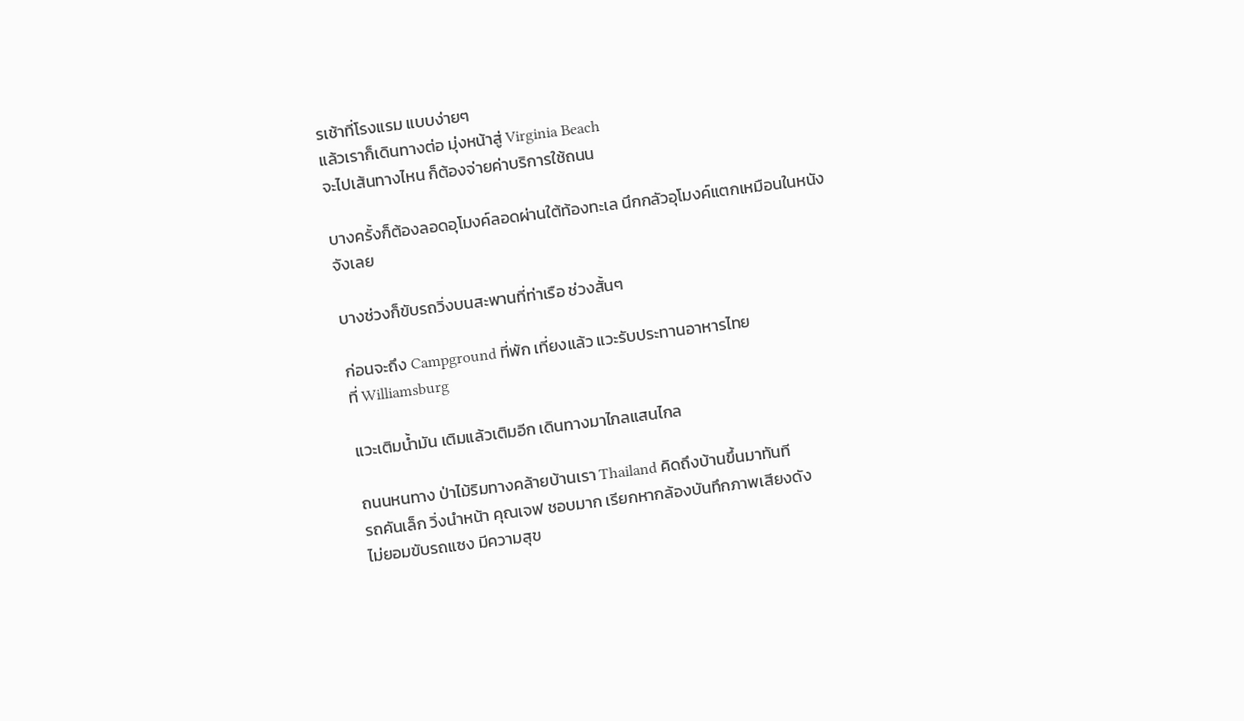รเช้าที่โรงแรม แบบง่ายๆ
แล้วเราก็เดินทางต่อ มุ่งหน้าสู่ Virginia Beach
จะไปเส้นทางไหน ก็ต้องจ่ายค่าบริการใช้ถนน

บางครั้งก็ต้องลอดอุโมงค์ลอดผ่านใต้ท้องทะเล นึกกลัวอุโมงค์แตกเหมือนในหนังจังเลย

บางช่วงก็ขับรถวิ่งบนสะพานที่ท่าเรือ ช่วงสั้นๆ

ก่อนจะถึง Campground ที่พัก เที่ยงแล้ว แวะรับประทานอาหารไทย
ที่ Williamsburg

แวะเติมน้ำมัน เติมแล้วเติมอีก เดินทางมาไกลแสนไกล

ถนนหนทาง ป่าไม้ริมทางคล้ายบ้านเรา Thailand คิดถึงบ้านขึ้นมาทันที
รถคันเล็ก วิ่งนำหน้า คุณเจฟ ชอบมาก เรียกหากล้องบันทึกภาพเสียงดัง
ไม่ยอมขับรถแซง มีความสุข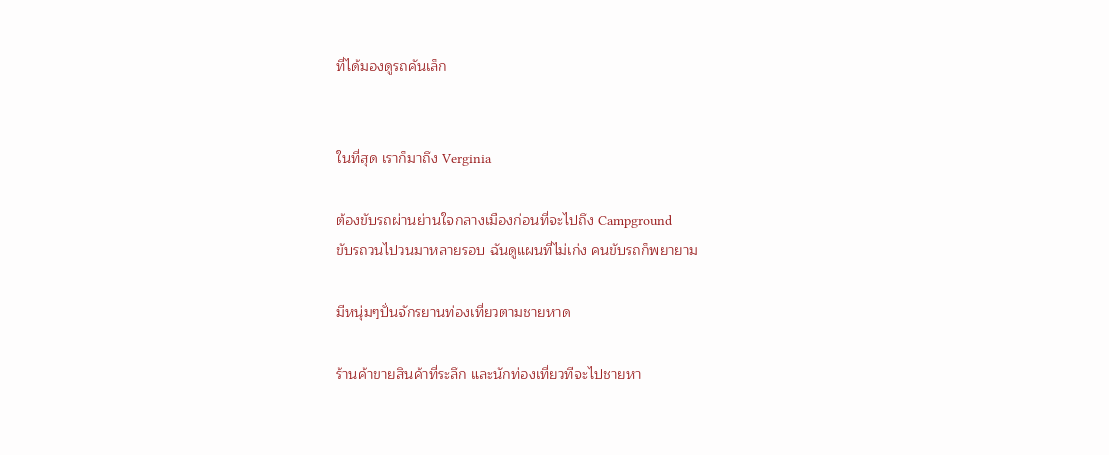ที่ได้มองดูรถคันเล็ก


ในที่สุด เราก็มาถึง Verginia

ต้องขับรถผ่านย่านใจกลางเมืองก่อนที่จะไปถึง Campground
ขับรถวนไปวนมาหลายรอบ ฉันดูแผนที่ไม่เก่ง คนขับรถก็พยายาม

มีหนุ่มๆปั่นจักรยานท่องเที่ยวตามชายหาด

ร้านค้าขายสินค้าที่ระลึก และนักท่องเที่ยวทีจะไปชายหา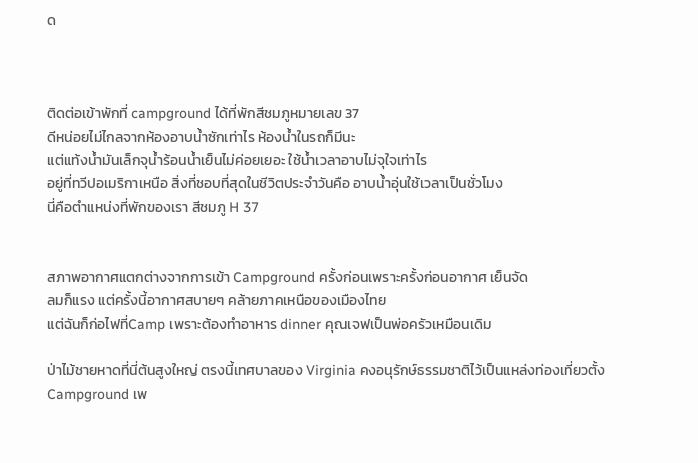ด



ติดต่อเข้าพักที่ campground ได้ที่พักสีชมภูหมายเลข 37
ดีหน่อยไม่ไกลจากห้องอาบน้ำซักเท่าไร ห้องน้ำในรถก็มีนะ
แต่แท้งน้ำมันเล็กจุน้ำร้อนน้ำเย็นไม่ค่อยเยอะ ใช้น้ำเวลาอาบไม่จุใจเท่าไร
อยู่ที่ทวีปอเมริกาเหนือ สิ่งที่ชอบที่สุดในชีวิตประจำวันคือ อาบน้ำอุ่นใช้เวลาเป็นชั่วโมง
นี่คือตำแหน่งที่พักของเรา สีชมภู H 37


สภาพอากาศแตกต่างจากการเข้า Campground ครั้งก่อนเพราะครั้งก่อนอากาศ เย็นจัด
ลมก็แรง แต่ครั้งนี้อากาศสบายๆ คล้ายภาคเหนือของเมืองไทย
แต่ฉันก็ก่อไฟที่Camp เพราะต้องทำอาหาร dinner คุณเจฟเป็นพ่อครัวเหมือนเดิม

ป่าไม้ชายหาดที่นี่ต้นสูงใหญ่ ตรงนี้เทศบาลของ Virginia คงอนุรักษ์ธรรมชาติไว้เป็นแหล่งท่องเที่ยวตั้ง Campground เพ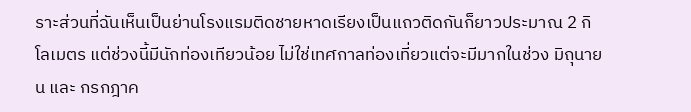ราะส่วนที่ฉันเห็นเป็นย่านโรงแรมติดชายหาดเรียงเป็นแถวติดกันก็ยาวประมาณ 2 กิโลเมตร แต่ช่วงนี้มีนักท่องเทียวน้อย ไม่ใช่เทศกาลท่องเที่ยวแต่จะมีมากในช่วง มิถุนายน และ กรกฎาค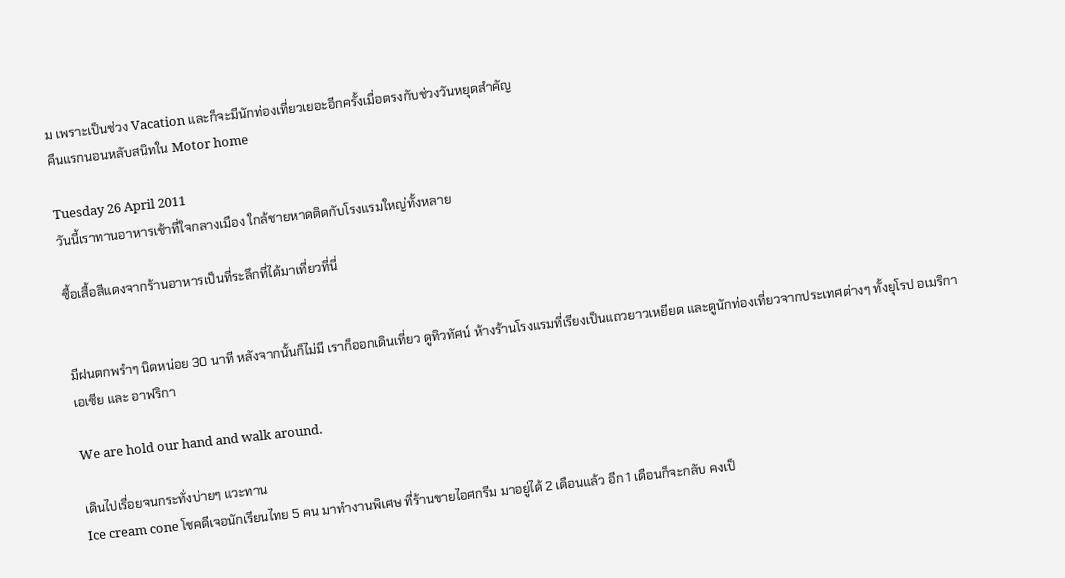ม เพราะเป็นช่วง Vacation และก็จะมีนักท่องเที่ยวเยอะอีกครั้งเมื่อตรงกับช่วงวันหยุดสำคัญ
คืนแรกนอนหลับสนิทใน Motor home

Tuesday 26 April 2011
วันนี้เราทานอาหารเช้าที่ใจกลางเมือง ใกล้ชายหาดติดกับโรงแรมใหญ่ทั้งหลาย

ซื้อเสื้อสีแดงจากร้านอาหารเป็นที่ระลึกที่ได้มาเที่ยวที่นี่


มีฝนตกพรำๆ นิดหน่อย 30 นาที หลังจากนั้นก็ไม่มี เราก็ออกเดินเที่ยว ดูทิวทัศน์ ห้างร้านโรงแรมที่เรียงเป็นแถวยาวเหยียด และดูนักท่องเที่ยวจากประเทศต่างๆ ทั้งยุโรป อเมริกาเอเซีย และ อาฟริกา

We are hold our hand and walk around.

เดินไปเรื่อยจนกระทั่งบ่ายๆ แวะทาน
Ice cream cone โชคดีเจอนักเรียนไทย 5 คน มาทำงานพิเศษ ที่ร้านขายไอศกรีม มาอยู่ได้ 2 เดือนแล้ว อีก 1 เดือนก็จะกลับ คงเป็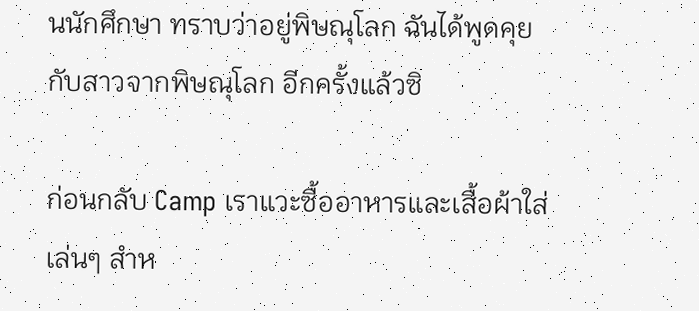นนักศึกษา ทราบว่าอยู่พิษณุโลก ฉันได้พูดคุยกับสาวจากพิษณุโลก อีกครั้งแล้วซิ

ก่อนกลับ Camp เราแวะซื้ออาหารและเสื้อผ้าใส่เล่นๆ สำห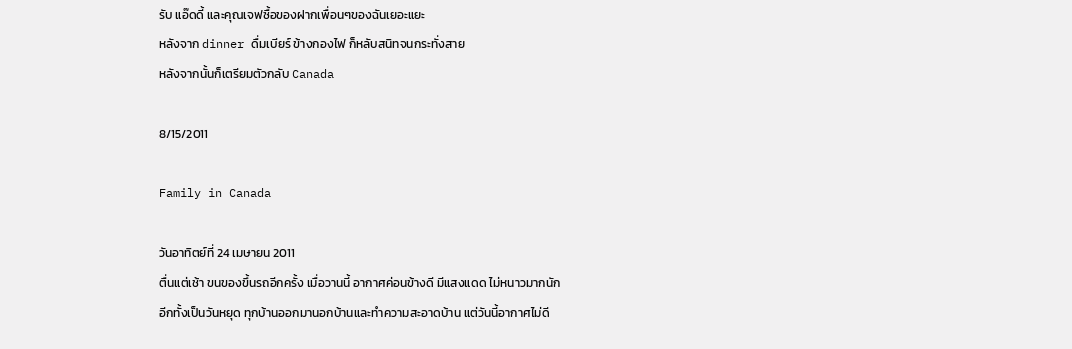รับ แอ๊ดดี้ และคุณเจฟซื้อของฝากเพื่อนๆของฉันเยอะแยะ
หลังจาก dinner ดื่มเบียร์ ข้างกองไฟ ก็หลับสนิทจนกระทั่งสาย
หลังจากนั้นก็เตรียมตัวกลับ Canada

8/15/2011

Family in Canada

วันอาทิตย์ที่ 24 เมษายน 2011
ตื่นแต่เช้า ขนของขึ้นรถอีกครั้ง เมื่อวานนี้ อากาศค่อนข้างดี มีแสงแดด ไม่หนาวมากนัก
อีกทั้งเป็นวันหยุด ทุกบ้านออกมานอกบ้านและทำความสะอาดบ้าน แต่วันนี้อากาศไม่ดี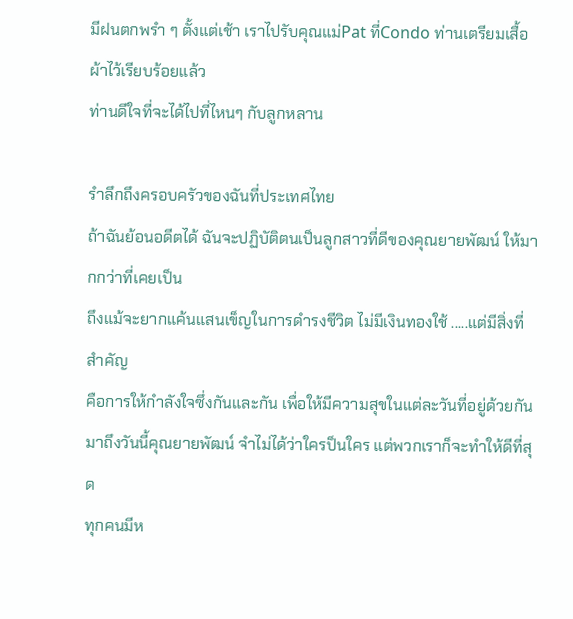มีฝนตกพรำ ๆ ตั้งแต่เช้า เราไปรับคุณแม่Pat ที่Condo ท่านเตรียมเสื้อผ้าไว้เรียบร้อยแล้ว
ท่านดีใจที่จะได้ไปที่ไหนๆ กับลูกหลาน

รำลึกถึงครอบครัวของฉันที่ประเทศไทย
ถ้าฉันย้อนอดีตได้ ฉันจะปฏิบัติตนเป็นลูกสาวที่ดีของคุณยายพัฒน์ ให้มากกว่าที่เคยเป็น
ถึงแม้จะยากแค้นแสนเข็ญในการดำรงชีวิต ไม่มีเงินทองใช้ .....แต่มีสิ่งที่สำคัญ
คือการให้กำลังใจซึ่งกันและกัน เพื่อให้มีความสุขในแต่ละวันที่อยู่ด้วยกัน
มาถึงวันนี้คุณยายพัฒน์ จำไม่ได้ว่าใครป็นใคร แต่พวกเราก็จะทำให้ดีที่สุด
ทุกคนมีห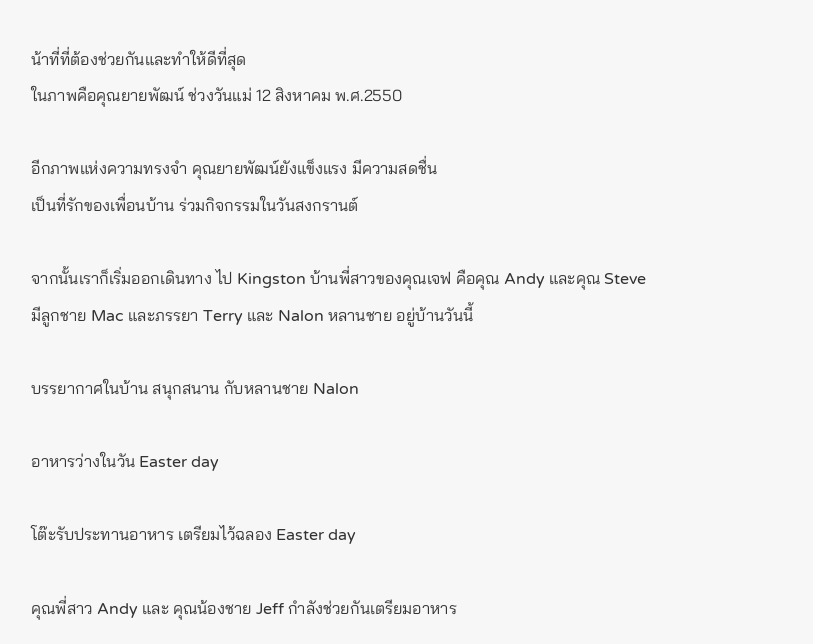น้าที่ที่ต้องช่วยกันและทำให้ดีที่สุด
ในภาพคือคุณยายพัฒน์ ช่วงวันแม่ 12 สิงหาคม พ.ศ.2550

อีกภาพแห่งความทรงจำ คุณยายพัฒน์ยังแข็งแรง มีความสดชื่น
เป็นที่รักของเพื่อนบ้าน ร่วมกิจกรรมในวันสงกรานต์

จากนั้นเราก็เริ่มออกเดินทาง ไป Kingston บ้านพี่สาวของคุณเจฟ คือคุณ Andy และคุณ Steve
มีลูกชาย Mac และภรรยา Terry และ Nalon หลานชาย อยู่บ้านวันนี้

บรรยากาศในบ้าน สนุกสนาน กับหลานชาย Nalon

อาหารว่างในวัน Easter day

โต๊ะรับประทานอาหาร เตรียมไว้ฉลอง Easter day

คุณพี่สาว Andy และ คุณน้องชาย Jeff กำลังช่วยกันเตรียมอาหาร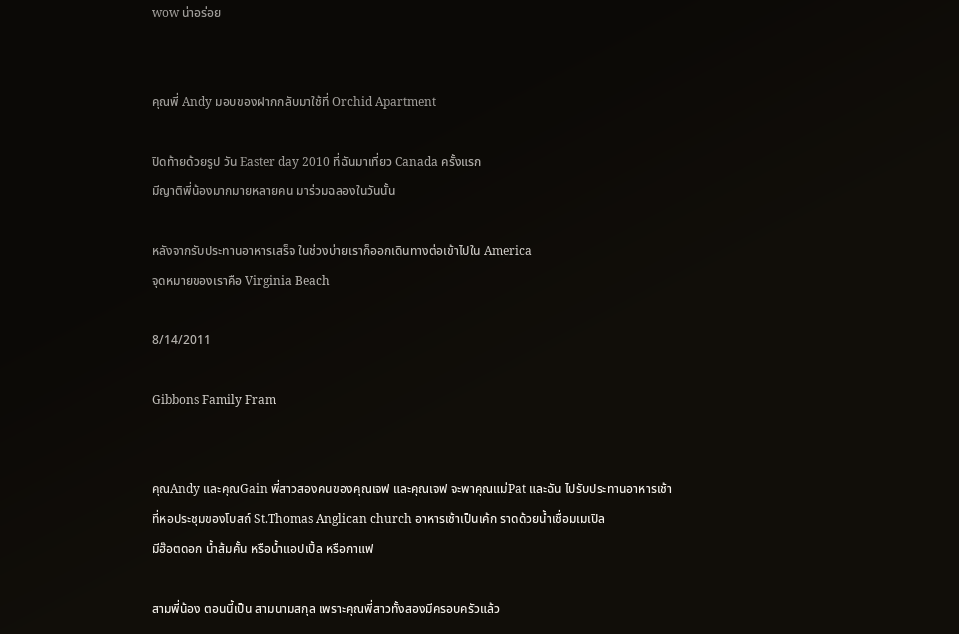wow น่าอร่อย


คุณพี่ Andy มอบของฝากกลับมาใช้ที่ Orchid Apartment

ปิดท้ายด้วยรูป วัน Easter day 2010 ที่ฉันมาเที่ยว Canada ครั้งแรก
มีญาติพี่น้องมากมายหลายคน มาร่วมฉลองในวันนั้น

หลังจากรับประทานอาหารเสร็จ ในช่วงบ่ายเราก็ออกเดินทางต่อเข้าไปใน America
จุดหมายของเราคือ Virginia Beach

8/14/2011

Gibbons Family Fram


คุณAndy และคุณGain พี่สาวสองคนของคุณเจฟ และคุณเจฟ จะพาคุณแม่Pat และฉัน ไปรับประทานอาหารเช้า
ที่หอประชุมของโบสถ์ St.Thomas Anglican church อาหารเช้าเป็นเค้ก ราดด้วยน้ำเชื่อมเมเปิล
มีฮ๊อตดอก น้ำส้มคั้น หรือน้ำแอปเปิ้ล หรือกาแฟ

สามพี่น้อง ตอนนี้เป็น สามนามสกุล เพราะคุณพี่สาวทั้งสองมีครอบครัวแล้ว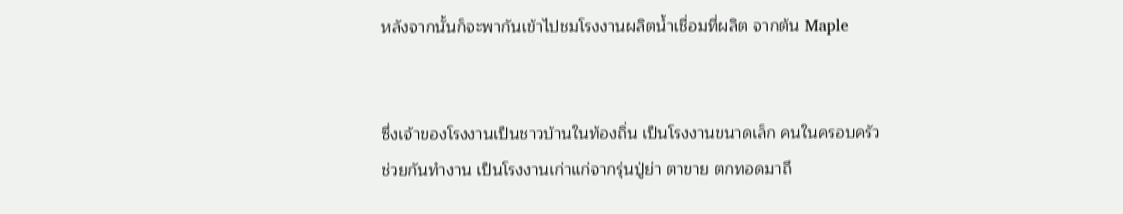หลังจากนั้นก็จะพากันเข้าไปชมโรงงานผลิตน้ำเชื่อมที่ผลิต จากต้น Maple


ซึ่งเจ้าของโรงงานเป็นชาวบ้านในท้องถิ่น เป็นโรงงานขนาดเล็ก คนในครอบครัว
ช่วยกันทำงาน เป็นโรงงานเก่าแก่จากรุ่นปู่ย่า ตาขาย ตกทอดมาถึ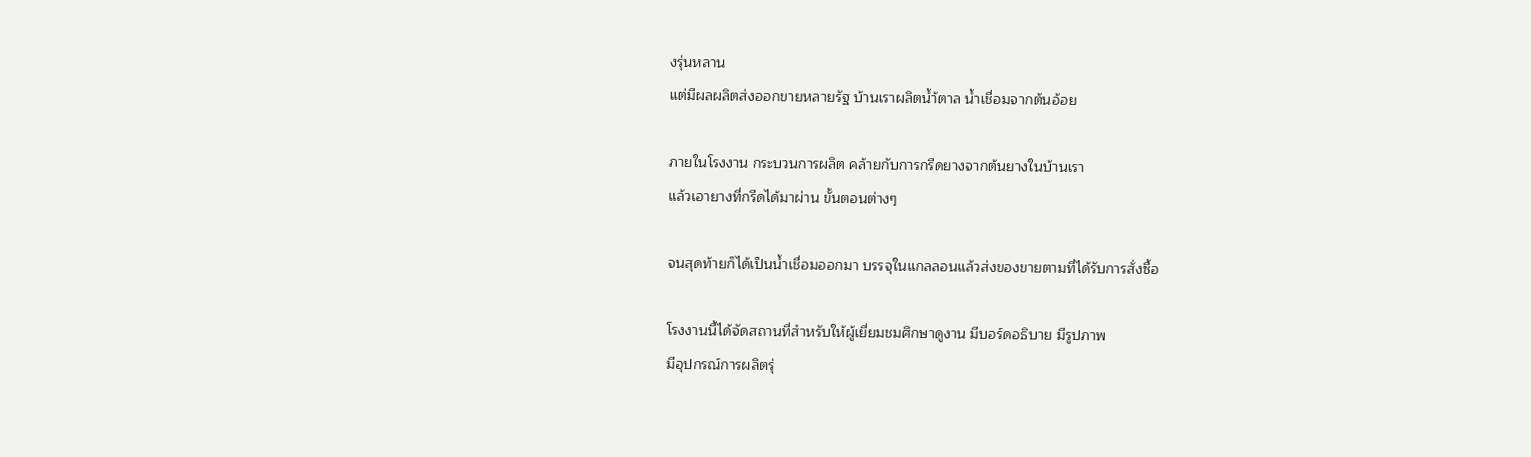งรุ่นหลาน
แต่มีผลผลิตส่งออกขายหลายรัฐ บ้านเราผลิตน้ำ้ตาล น้ำเชื่อมจากต้นอ้อย

ภายในโรงงาน กระบวนการผลิต คล้ายกับการกรีดยางจากต้นยางในบ้านเรา
แล้วเอายางที่กรีดได้มาผ่าน ขั้นตอนต่างๆ

จนสุดท้ายก็ได้เป็นน้ำเชื่อมออกมา บรรจุในแกลลอนแล้วส่งของขายตามที่ได้รับการสั่งซื้อ

โรงงานนี้ได้จัดสถานที่สำหรับให้ผู้เยี่ยมชมศึกษาดูงาน มีบอร์ดอธิบาย มีรูปภาพ
มีอุปกรณ์การผลิตรุ่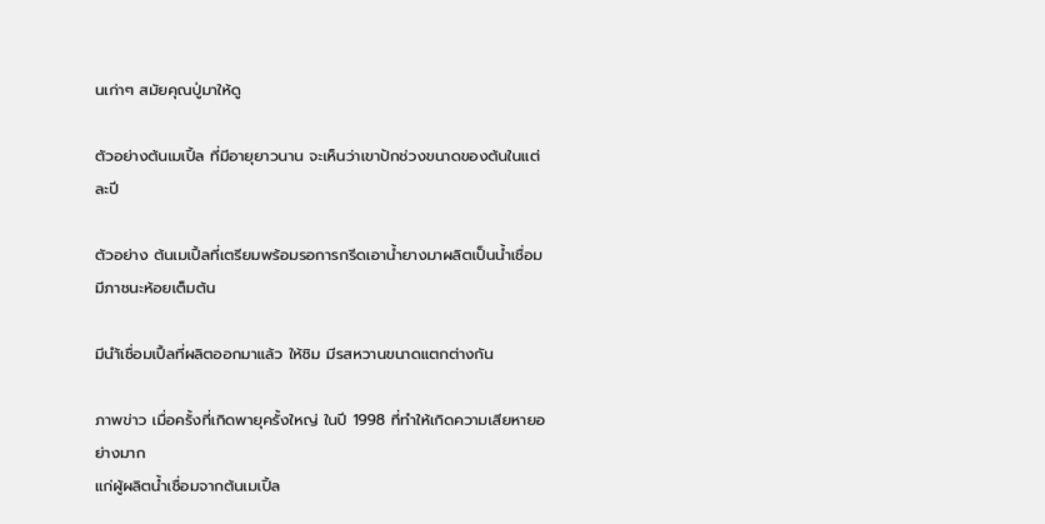นเก่าๆ สมัยคุณปู่มาให้ดู

ตัวอย่างต้นเมเปิ้ล ที่มีอายุยาวนาน จะเห็นว่าเขาปักช่วงขนาดของต้นในแต่ละปี

ตัวอย่าง ต้นเมเปิ้ลที่เตรียมพร้อมรอการกรีดเอาน้ำยางมาผลิตเป็นน้ำเชื่อม มีภาชนะห้อยเต็มต้น

มีนำ้เชื่อมเปิ้ลที่ผลิตออกมาแล้ว ให้ชิม มีรสหวานขนาดแตกต่างกัน

ภาพข่าว เมื่อครั้งที่เกิดพายุครั้งใหญ่ ในปี 1998 ที่ทำให้เกิดความเสียหายอย่างมาก
แก่ผู้ผลิตน้ำเชื่อมจากต้นเมเปิ้ล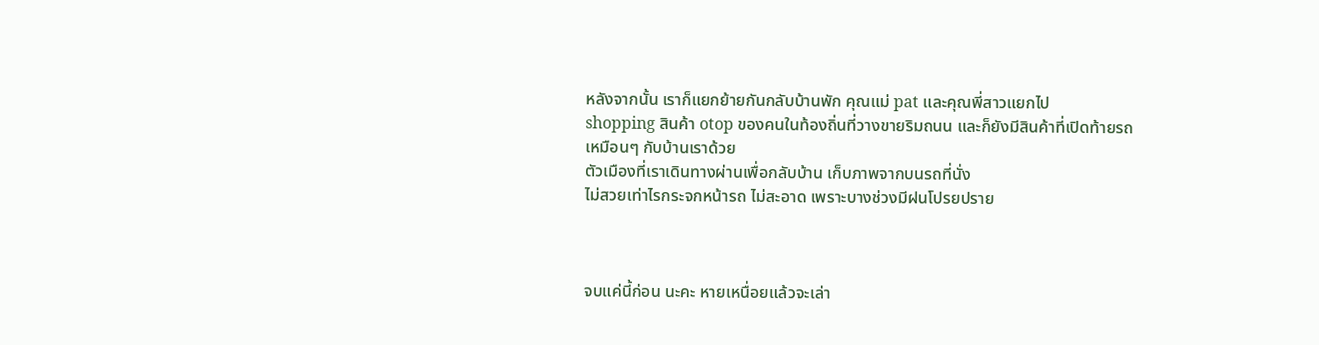หลังจากนั้น เราก็แยกย้ายกันกลับบ้านพัก คุณแม่ pat และคุณพี่สาวแยกไป
shopping สินค้า otop ของคนในท้องถิ่นที่วางขายริมถนน และก็ยังมีสินค้าที่เปิดท้ายรถ
เหมือนๆ กับบ้านเราด้วย
ตัวเมืองที่เราเดินทางผ่านเพื่อกลับบ้าน เก็บภาพจากบนรถที่นั่ง
ไม่สวยเท่าไรกระจกหน้ารถ ไม่สะอาด เพราะบางช่วงมีฝนโปรยปราย



จบแค่นี้ก่อน นะคะ หายเหนื่อยแล้วจะเล่า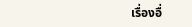เรื่องอื่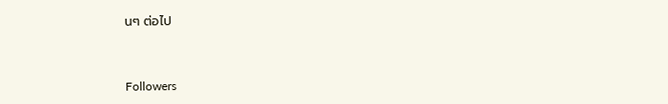นๆ ต่อไป



Followers